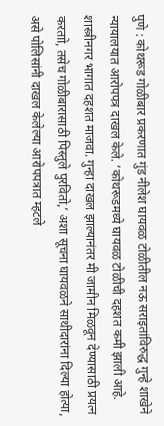पुणे : कोथरूड गोळीबार प्रकरणात गुंड नीलेश घायवळ टोळीतील नऊ सराइतांविरुद्ध गुन्हे शाखेने न्यायालयात आरोपपत्र दाखल केले. ‘कोथरूडमध्ये घायवळ टोळीची दहशत कमी झाली आहे. शास्त्रीनगर भागात दहशत माजवा. गुन्हा दाखल झाल्यानंतर मी जामीन मिळवून देण्यासाठी प्रयत्न करताो, तसेच गोळीबारासाठी पिस्तुले पुरवितो,’ अशा सूचना घायवळने साथीदारांना दिल्या होत्या, असे पोलिसांनी दाखल केलेल्या आरोपपत्रात म्हटले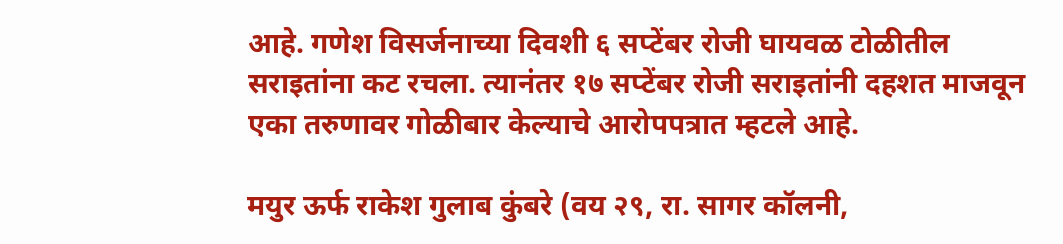आहे. गणेश विसर्जनाच्या दिवशी ६ सप्टेंबर रोजी घायवळ टोळीतील सराइतांना कट रचला. त्यानंतर १७ सप्टेंबर रोजी सराइतांनी दहशत माजवून एका तरुणावर गोळीबार केल्याचे आरोपपत्रात म्हटले आहे.

मयुर ऊर्फ राकेश गुलाब कुंबरे (वय २९, रा. सागर कॉलनी,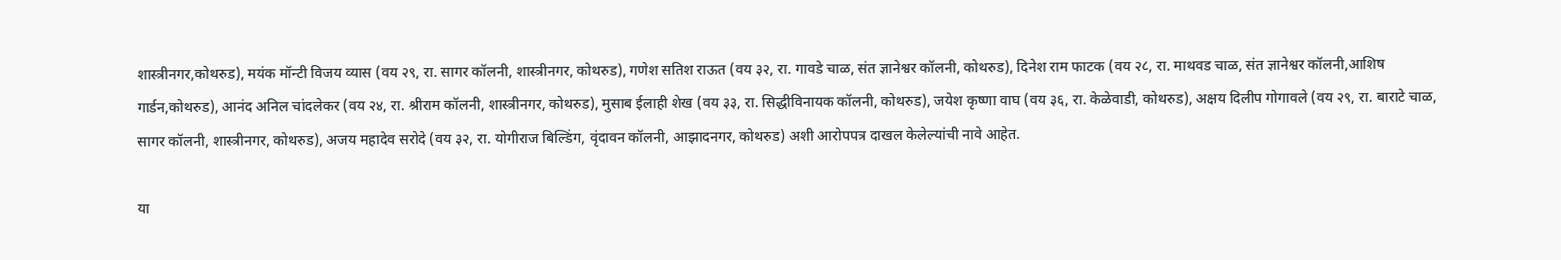शास्त्रीनगर,कोथरुड), मयंक मॉन्टी विजय व्यास (वय २९, रा. सागर कॉलनी, शास्त्रीनगर, कोथरुड), गणेश सतिश राऊत (वय ३२, रा. गावडे चाळ, संत ज्ञानेश्वर कॉलनी, कोथरुड), दिनेश राम फाटक (वय २८, रा. माथवड चाळ, संत ज्ञानेश्वर कॉलनी,आशिष गार्डन,कोथरुड), आनंद अनिल चांदलेकर (वय २४, रा. श्रीराम कॉलनी, शास्त्रीनगर, कोथरुड), मुसाब ईलाही शेख (वय ३३, रा. सिद्धीविनायक कॉलनी, कोथरुड), जयेश कृष्णा वाघ (वय ३६, रा. केळेवाडी, कोथरुड), अक्षय दिलीप गोगावले (वय २९, रा. बाराटे चाळ, सागर कॉलनी, शास्त्रीनगर, कोथरुड), अजय महादेव सरोदे (वय ३२, रा. योगीराज बिल्डिंग, वृंदावन कॉलनी, आझादनगर, कोथरुड) अशी आरोपपत्र दाखल केलेल्यांची नावे आहेत.

या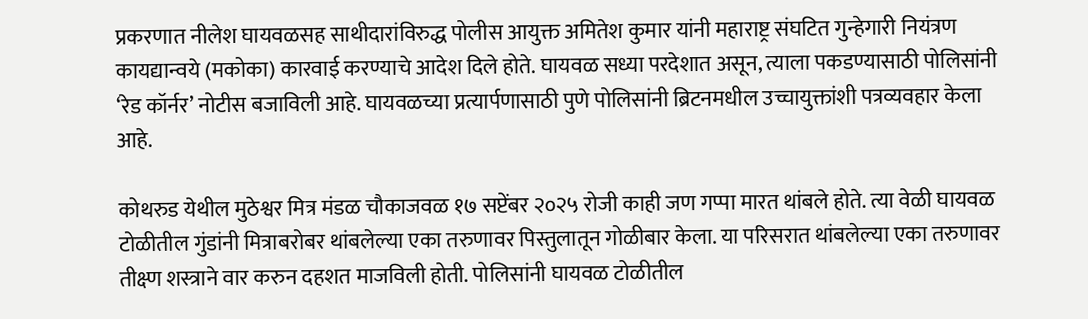प्रकरणात नीलेश घायवळसह साथीदारांविरुद्ध पोलीस आयुक्त अमितेश कुमार यांनी महाराष्ट्र संघटित गुन्हेगारी नियंत्रण कायद्यान्वये (मकोका) कारवाई करण्याचे आदेश दिले होते. घायवळ सध्या परदेशात असून, त्याला पकडण्यासाठी पोलिसांनी ‘रेड कॉर्नर’ नोटीस बजाविली आहे. घायवळच्या प्रत्यार्पणासाठी पुणे पोलिसांनी ब्रिटनमधील उच्चायुक्तांशी पत्रव्यवहार केला आहे.

कोथरुड येथील मुठेश्वर मित्र मंडळ चौकाजवळ १७ सप्टेंबर २०२५ रोजी काही जण गप्पा मारत थांबले होते. त्या वेळी घायवळ टोळीतील गुंडांनी मित्राबरोबर थांबलेल्या एका तरुणावर पिस्तुलातून गोळीबार केला. या परिसरात थांबलेल्या एका तरुणावर तीक्ष्ण शस्त्राने वार करुन दहशत माजविली होती. पोलिसांनी घायवळ टोळीतील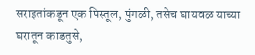सराइतांकडून एक पिस्तूल, पुंगळी, तसेच घायवळ याच्या घरातून काडतुसे,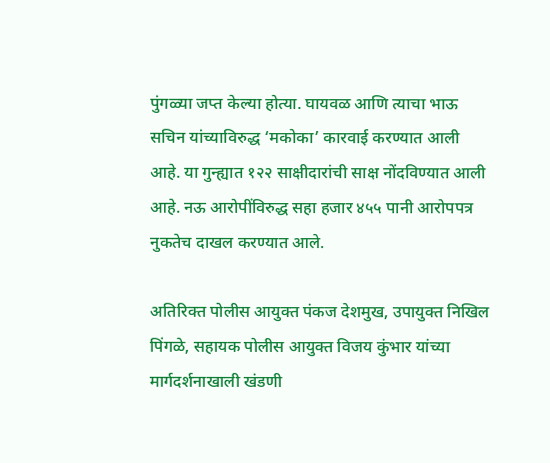पुंगळ्या जप्त केल्या होत्या. घायवळ आणि त्याचा भाऊ सचिन यांच्याविरुद्ध ‘मकोका’ कारवाई करण्यात आली आहे. या गुन्ह्यात १२२ साक्षीदारांची साक्ष नोंदविण्यात आली आहे. नऊ आरोपींविरुद्ध सहा हजार ४५५ पानी आरोपपत्र नुकतेच दाखल करण्यात आले.

अतिरिक्त पोलीस आयुक्त पंकज देशमुख, उपायुक्त निखिल पिंगळे, सहायक पोलीस आयुक्त विजय कुंभार यांच्या मार्गदर्शनाखाली खंडणी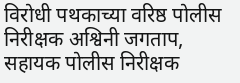विरोधी पथकाच्या वरिष्ठ पोलीस निरीक्षक अश्विनी जगताप, सहायक पोलीस निरीक्षक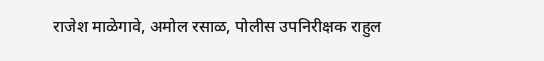राजेश माळेगावे, अमोल रसाळ, पोलीस उपनिरीक्षक राहुल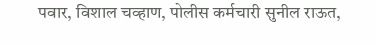पवार, विशाल चव्हाण, पोलीस कर्मचारी सुनील राऊत,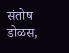संतोष डोळस,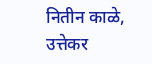नितीन काळे, उत्तेकर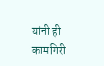यांनी ही कामगिरी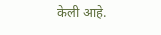केली आहे.